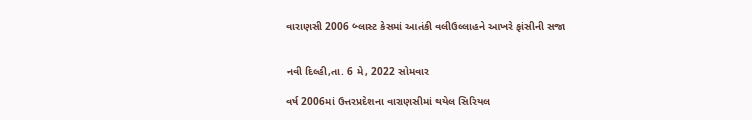વારાણસી 2006 બ્લાસ્ટ કેસમાં આતંકી વલીઉલ્લાહને આખરે ફાંસીની સજા


નવી દિલ્હી,તા. 6 મે, 2022 સોમવાર

વર્ષ 2006માં ઉત્તરપ્રદેશના વારાણસીમાં થયેલ સિરિયલ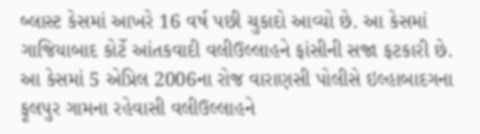બ્લાસ્ટ કેસમાં આખરે 16 વર્ષ પછી ચુકાદો આવ્યો છે. આ કેસમાં ગાજિયાબાદ કોર્ટે આંતકવાદી વલીઉલ્લાહને ફાંસીની સજા ફટકારી છે. આ કેસમાં 5 એપ્રિલ 2006ના રોજ વારાણસી પોલીસે ઇલ્હાબાદગના ફૂલપુર ગામના રહેવાસી વલીઉલ્લાહને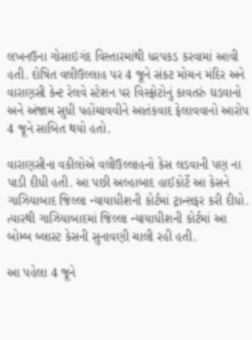લખનઉના ગોસાઇગંદ વિસ્તારમાંથી ધરપકડ કરવામાં આવી હતી. દોષિત વલીઉલ્લાહ પર 4 જૂને સંકટ મોચન મંદિર અને વારાણસી કેન્ટ રેલવે સ્ટેશન પર વિસ્ફોટોનું કાવતરું ઘડવાનો અને અંજામ સુધી પહોંચાવવીને આતંકવાદ ફેલાવવાનો આરોપ 4 જૂને સાબિત થયો હતો.

વારાણસીના વકીલોએ વલીઉલ્લાહનો કેસ લડવાની પણ ના પાડી દીધી હતી. આ પછી અલ્હાબાદ હાઈકોર્ટે આ કેસને ગાઝિયાબાદ જિલ્લા ન્યાયાધીશની કોર્ટમાં ટ્રાન્સફર કરી દીધો. ત્યારથી ગાઝિયાબાદમાં જિલ્લા ન્યાયાધીશની કોર્ટમાં આ બોમ્બ બ્લાસ્ટ કેસની સુનાવણી ચાલી રહી હતી.

આ પહેલા 4 જૂને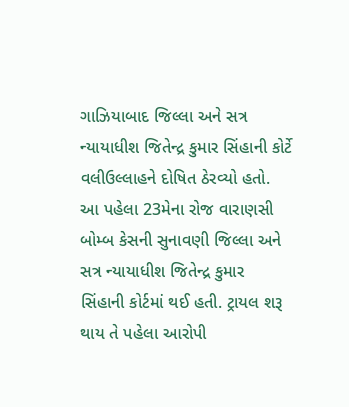ગાઝિયાબાદ જિલ્લા અને સત્ર ન્યાયાધીશ જિતેન્દ્ર કુમાર સિંહાની કોર્ટે વલીઉલ્લાહને દોષિત ઠેરવ્યો હતો. આ પહેલા 23મેના રોજ વારાણસી બોમ્બ કેસની સુનાવણી જિલ્લા અને સત્ર ન્યાયાધીશ જિતેન્દ્ર કુમાર સિંહાની કોર્ટમાં થઈ હતી. ટ્રાયલ શરૂ થાય તે પહેલા આરોપી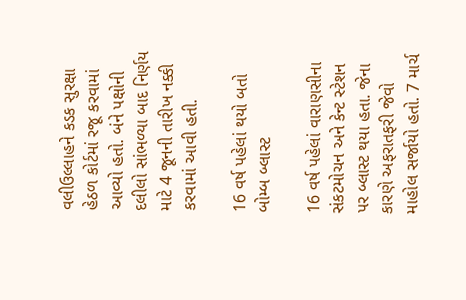વલીઉલ્લાહને કડક સુરક્ષા હેઠળ કોર્ટમાં રજૂ કરવામાં આવ્યો હતો. બંને પક્ષોની દલીલો સાંભળ્યા બાદ નિર્ણય માટે 4 જૂનની તારીખ નક્કી કરવામાં આવી હતી.

16 વર્ષ પહેલાં થયો બતો બોમ્બ બ્લાસ્ટ

16 વર્ષ પહેલાં વારાણસીના સંકટમોચન અને કેન્ટ સ્ટેશન પર બ્લાસ્ટ થયા હતા. જેના કારણે અફરાતફરી જેવો માહોલ સર્જાયો હતો. 7 માર્ચ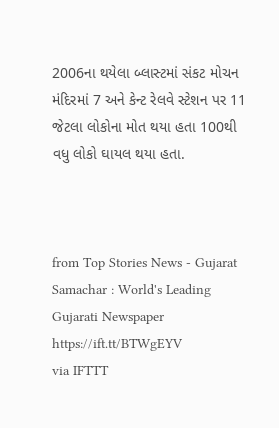2006ના થયેલા બ્લાસ્ટમાં સંકટ મોચન મંદિરમાં 7 અને કેન્ટ રેલવે સ્ટેશન પર 11  જેટલા લોકોના મોત થયા હતા 100થી વધુ લોકો ઘાયલ થયા હતા.



from Top Stories News - Gujarat Samachar : World's Leading Gujarati Newspaper https://ift.tt/BTWgEYV
via IFTTT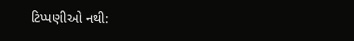ટિપ્પણીઓ નથી: